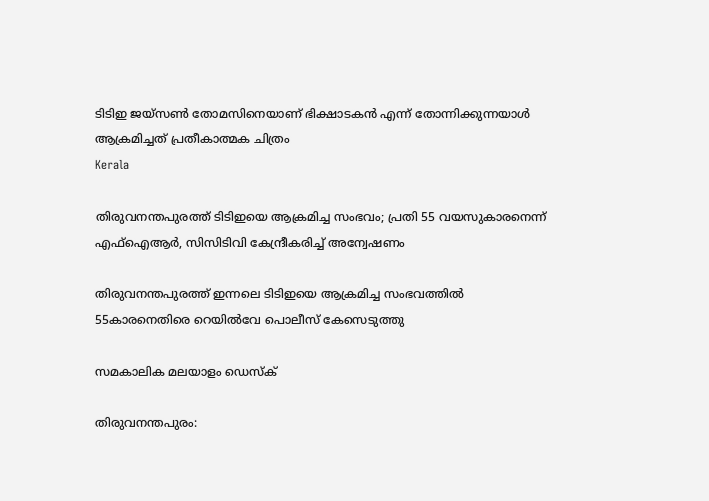ടിടിഇ ജയ്‌സണ്‍ തോമസിനെയാണ് ഭിക്ഷാടകന്‍ എന്ന് തോന്നിക്കുന്നയാള്‍ ആക്രമിച്ചത് പ്രതീകാത്മക ചിത്രം
Kerala

തിരുവനന്തപുരത്ത് ടിടിഇയെ ആക്രമിച്ച സംഭവം; പ്രതി 55 വയസുകാരനെന്ന് എഫ്‌ഐആര്‍, സിസിടിവി കേന്ദ്രീകരിച്ച് അന്വേഷണം

തിരുവനന്തപുരത്ത് ഇന്നലെ ടിടിഇയെ ആക്രമിച്ച സംഭവത്തില്‍ 55കാരനെതിരെ റെയില്‍വേ പൊലീസ് കേസെടുത്തു

സമകാലിക മലയാളം ഡെസ്ക്

തിരുവനന്തപുരം: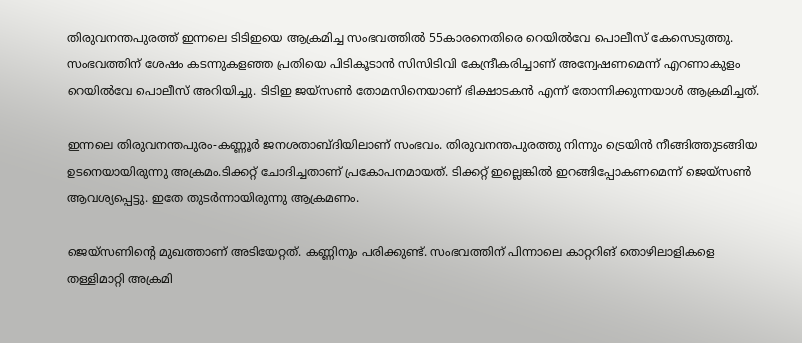തിരുവനന്തപുരത്ത് ഇന്നലെ ടിടിഇയെ ആക്രമിച്ച സംഭവത്തില്‍ 55കാരനെതിരെ റെയില്‍വേ പൊലീസ് കേസെടുത്തു. സംഭവത്തിന് ശേഷം കടന്നുകളഞ്ഞ പ്രതിയെ പിടികൂടാന്‍ സിസിടിവി കേന്ദ്രീകരിച്ചാണ് അന്വേഷണമെന്ന് എറണാകുളം റെയില്‍വേ പൊലീസ് അറിയിച്ചു. ടിടിഇ ജയ്‌സണ്‍ തോമസിനെയാണ് ഭിക്ഷാടകന്‍ എന്ന് തോന്നിക്കുന്നയാള്‍ ആക്രമിച്ചത്.

ഇന്നലെ തിരുവനന്തപുരം-കണ്ണൂര്‍ ജനശതാബ്ദിയിലാണ് സംഭവം. തിരുവനന്തപുരത്തു നിന്നും ട്രെയിന്‍ നീങ്ങിത്തുടങ്ങിയ ഉടനെയായിരുന്നു അക്രമം.ടിക്കറ്റ് ചോദിച്ചതാണ് പ്രകോപനമായത്. ടിക്കറ്റ് ഇല്ലെങ്കില്‍ ഇറങ്ങിപ്പോകണമെന്ന് ജെയ്സണ്‍ ആവശ്യപ്പെട്ടു. ഇതേ തുടര്‍ന്നായിരുന്നു ആക്രമണം.

ജെയ്സണിന്റെ മുഖത്താണ് അടിയേറ്റത്. കണ്ണിനും പരിക്കുണ്ട്. സംഭവത്തിന് പിന്നാലെ കാറ്ററിങ് തൊഴിലാളികളെ തള്ളിമാറ്റി അക്രമി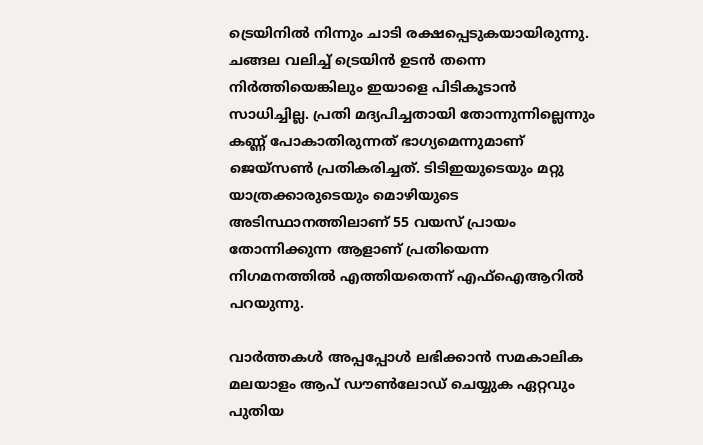ട്രെയിനില്‍ നിന്നും ചാടി രക്ഷപ്പെടുകയായിരുന്നു. ചങ്ങല വലിച്ച് ട്രെയിന്‍ ഉടന്‍ തന്നെ നിര്‍ത്തിയെങ്കിലും ഇയാളെ പിടികൂടാന്‍ സാധിച്ചില്ല. പ്രതി മദ്യപിച്ചതായി തോന്നുന്നില്ലെന്നും കണ്ണ് പോകാതിരുന്നത് ഭാഗ്യമെന്നുമാണ് ജെയ്സണ്‍ പ്രതികരിച്ചത്. ടിടിഇയുടെയും മറ്റു യാത്രക്കാരുടെയും മൊഴിയുടെ അടിസ്ഥാനത്തിലാണ് 55 വയസ് പ്രായം തോന്നിക്കുന്ന ആളാണ് പ്രതിയെന്ന നിഗമനത്തില്‍ എത്തിയതെന്ന് എഫ്‌ഐആറില്‍ പറയുന്നു.

വാര്‍ത്തകള്‍ അപ്പപ്പോള്‍ ലഭിക്കാന്‍ സമകാലിക മലയാളം ആപ് ഡൗണ്‍ലോഡ് ചെയ്യുക ഏറ്റവും പുതിയ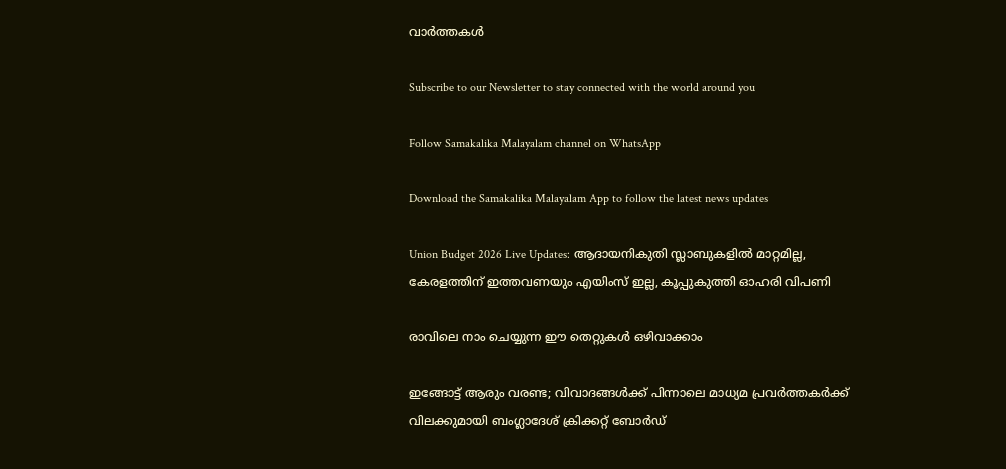വാര്‍ത്തകള്‍

Subscribe to our Newsletter to stay connected with the world around you

Follow Samakalika Malayalam channel on WhatsApp

Download the Samakalika Malayalam App to follow the latest news updates

Union Budget 2026 Live Updates: ആദായനികുതി സ്ലാബുകളില്‍ മാറ്റമില്ല, കേരളത്തിന് ഇത്തവണയും എയിംസ് ഇല്ല, കൂപ്പുകുത്തി ഓഹരി വിപണി

രാവിലെ നാം ചെയ്യുന്ന ഈ തെറ്റുകൾ ഒഴിവാക്കാം

ഇങ്ങോട്ട് ആരും വരണ്ട; വിവാദങ്ങൾക്ക് പിന്നാലെ മാധ്യമ പ്രവർത്തകർക്ക് വിലക്കുമായി ബംഗ്ലാദേശ് ക്രിക്കറ്റ് ബോർഡ്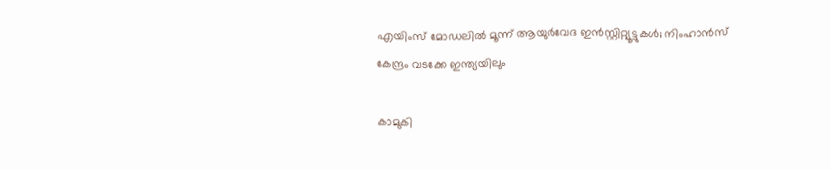എയിംസ് മോഡലില്‍ മൂന്ന് ആയുര്‍വേദ ഇന്‍സ്റ്റിറ്റ്യൂട്ടുകള്‍; നിംഹാന്‍സ് കേന്ദ്രം വടക്കേ ഇന്ത്യയിലും

കാമുകി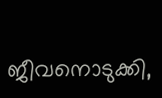ജീവനൊടുക്കി,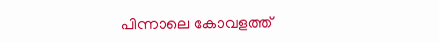പിന്നാലെ കോവളത്ത്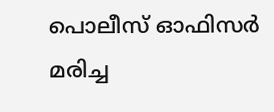പൊലീസ് ഓഫിസര്‍ മരിച്ച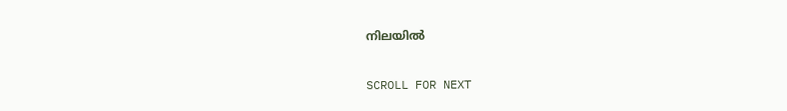നിലയില്‍

SCROLL FOR NEXT